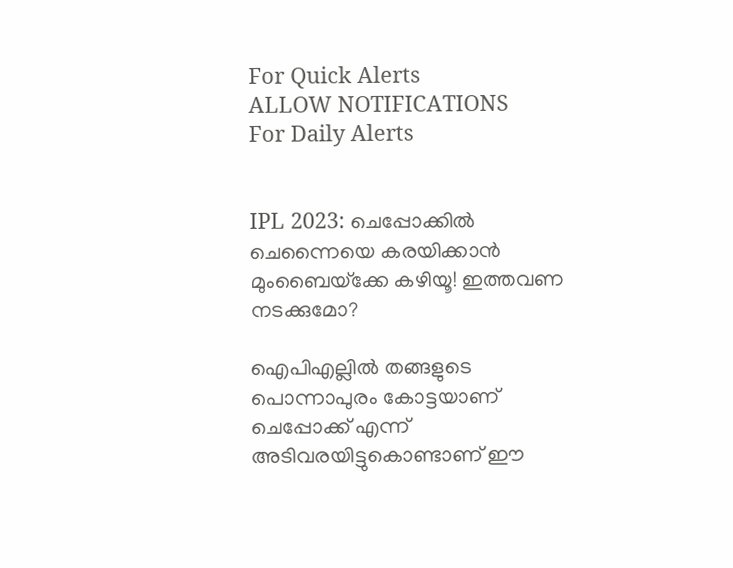For Quick Alerts
ALLOW NOTIFICATIONS
For Daily Alerts


IPL 2023: ചെപ്പോക്കില്‍ ചെന്നൈയെ കരയിക്കാന്‍ മുംബൈയ്‌ക്കേ കഴിയൂ! ഇത്തവണ നടക്കുമോ?

ഐപിഎല്ലില്‍ തങ്ങളുടെ പൊന്നാപുരം കോട്ടയാണ് ചെപ്പോക്ക് എന്ന് അടിവരയിട്ടുകൊണ്ടാണ് ഈ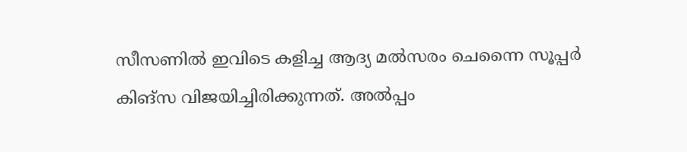സീസണില്‍ ഇവിടെ കളിച്ച ആദ്യ മല്‍സരം ചെന്നൈ സൂപ്പര്‍ കിങ്‌സ വിജയിച്ചിരിക്കുന്നത്. അല്‍പ്പം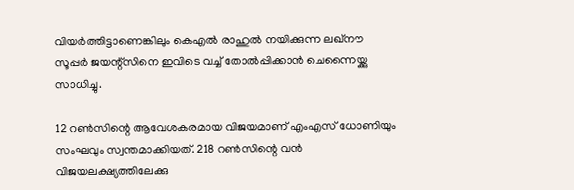വിയര്‍ത്തിട്ടാണെങ്കിലും കെഎല്‍ രാഹുല്‍ നയിക്കുന്ന ലഖ്‌നൗ സൂപ്പര്‍ ജയന്റ്‌സിനെ ഇവിടെ വച്ച് തോല്‍പ്പിക്കാന്‍ ചെന്നൈയ്ക്കു സാധിച്ചു.

12 റണ്‍സിന്റെ ആവേശകരമായ വിജയമാണ് എംഎസ് ധോണിയും സംഘവും സ്വന്തമാക്കിയത്. 218 റണ്‍സിന്റെ വന്‍ വിജയലക്ഷ്യത്തിലേക്കു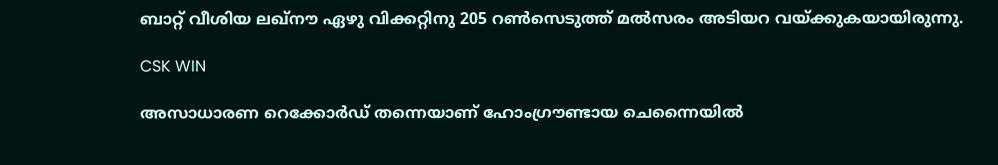ബാറ്റ് വീശിയ ലഖ്‌നൗ ഏഴു വിക്കറ്റിനു 205 റണ്‍സെടുത്ത് മല്‍സരം അടിയറ വയ്ക്കുകയായിരുന്നു.

CSK WIN

അസാധാരണ റെക്കോര്‍ഡ് തന്നെയാണ് ഹോംഗ്രൗണ്ടായ ചെന്നൈയില്‍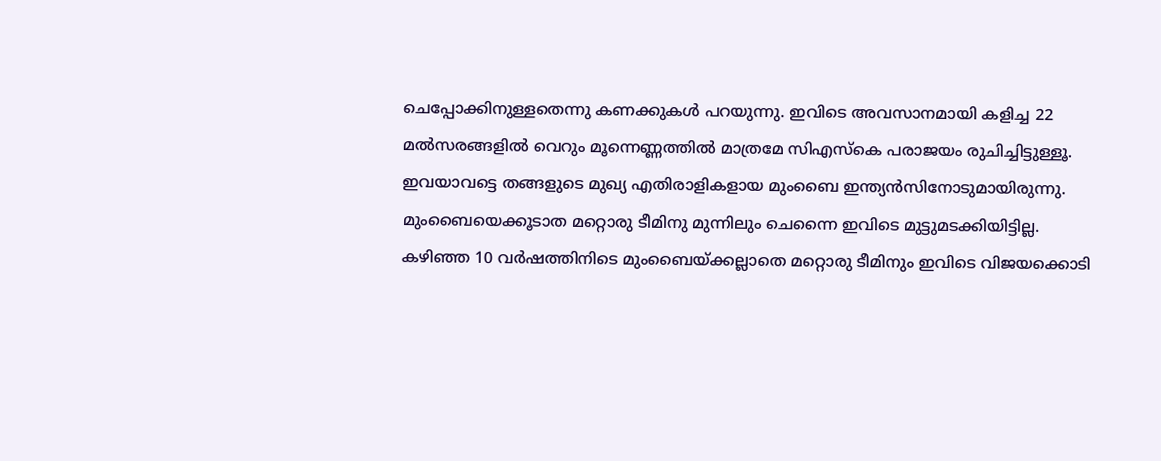ചെപ്പോക്കിനുള്ളതെന്നു കണക്കുകള്‍ പറയുന്നു. ഇവിടെ അവസാനമായി കളിച്ച 22 മല്‍സരങ്ങളില്‍ വെറും മൂന്നെണ്ണത്തില്‍ മാത്രമേ സിഎസ്‌കെ പരാജയം രുചിച്ചിട്ടുള്ളൂ. ഇവയാവട്ടെ തങ്ങളുടെ മുഖ്യ എതിരാളികളായ മുംബൈ ഇന്ത്യന്‍സിനോടുമായിരുന്നു. മുംബൈയെക്കൂടാത മറ്റൊരു ടീമിനു മുന്നിലും ചെന്നൈ ഇവിടെ മുട്ടുമടക്കിയിട്ടില്ല. കഴിഞ്ഞ 10 വര്‍ഷത്തിനിടെ മുംബൈയ്ക്കല്ലാതെ മറ്റൊരു ടീമിനും ഇവിടെ വിജയക്കൊടി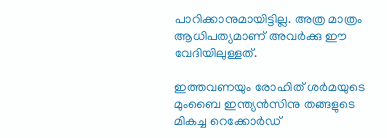പാറിക്കാനുമായിട്ടില്ല. അത്ര മാത്രം ആധിപത്യമാണ് അവര്‍ക്കു ഈ വേദിയിലുള്ളത്.

ഇത്തവണയും രോഹിത് ശര്‍മയുടെ മുംബൈ ഇന്ത്യന്‍സിനു തങ്ങളുടെ മികച്ച റെക്കോര്‍ഡ്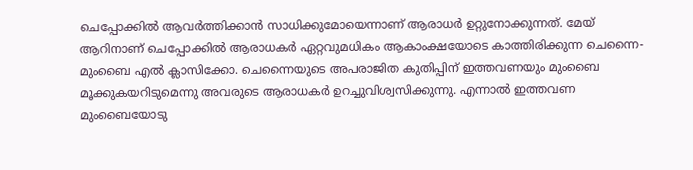ചെപ്പോക്കില്‍ ആവര്‍ത്തിക്കാന്‍ സാധിക്കുമോയെന്നാണ് ആരാധര്‍ ഉറ്റുനോക്കുന്നത്. മേയ് ആറിനാണ് ചെപ്പോക്കില്‍ ആരാധകര്‍ ഏറ്റവുമധികം ആകാംക്ഷയോടെ കാത്തിരിക്കുന്ന ചെന്നൈ- മുംബൈ എല്‍ ക്ലാസിക്കോ. ചെന്നൈയുടെ അപരാജിത കുതിപ്പിന് ഇത്തവണയും മുംബൈ മൂക്കുകയറിടുമെന്നു അവരുടെ ആരാധകര്‍ ഉറച്ചുവിശ്വസിക്കുന്നു. എന്നാല്‍ ഇത്തവണ മുംബൈയോടു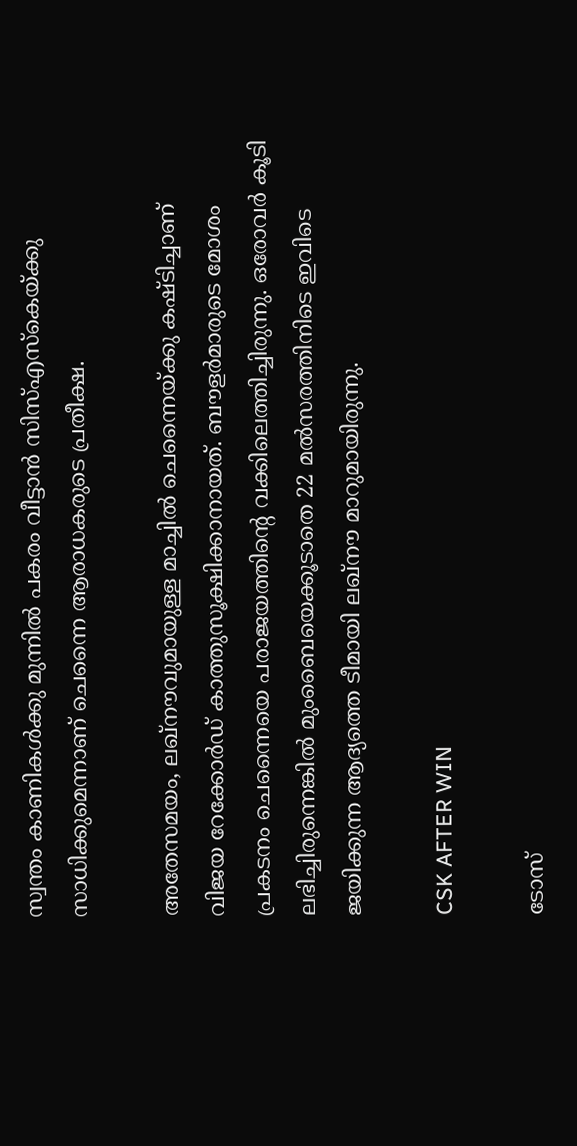സ്വന്തം കാണികള്‍ക്കു മുന്നില്‍ പകരം വീട്ടാന്‍ സിസ്എസ്‌കെയ്ക്കു സാധിക്കുമെന്നാണ് ചെന്നൈ ആരാധകരുടെ പ്രതീക്ഷ.

അതേസമയം, ലഖ്‌നൗവുമായുള്ള മാച്ചില്‍ ചെന്നൈയ്ക്കു കഷ്ടിച്ചാണ് വിജയ റേക്കോര്‍ഡ് കാത്തുസൂക്ഷിക്കാനായത്. ബൗളര്‍മാരുടെ മോശം പ്രകടനം ചെന്നൈയെ പരാജയത്തിന്റെ വക്കിലെത്തിച്ചിരുന്നു. ഒരോവര്‍ കൂടി ലഭിച്ചിരുന്നെങ്കില്‍ മുംബൈയെക്കൂടാതെ 22 മല്‍സരത്തിനിടെ ഇവിടെ ജയിക്കുന്ന ആദ്യത്തെ ടീമായി ലഖ്‌നൗ മാറുമായിരുന്നു.

CSK AFTER WIN

ടോസ്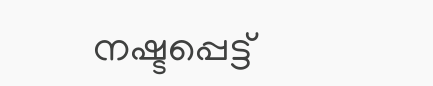നഷ്ടപ്പെട്ട്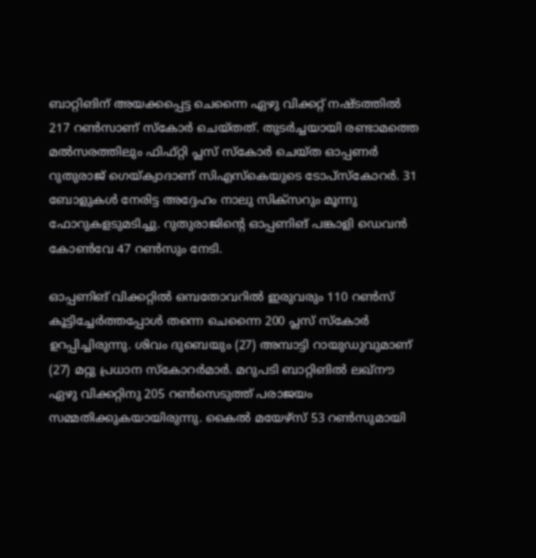ബാറ്റിങിന് അയക്കപ്പെട്ട ചെന്നൈ ഏഴു വിക്കറ്റ് നഷ്ടത്തില്‍ 217 റണ്‍സാണ് സ്‌കോര്‍ ചെയ്തത്. തുടര്‍ച്ചയായി രണ്ടാമത്തെ മല്‍സരത്തിലും ഫിഫ്റ്റി പ്ലസ് സ്‌കോര്‍ ചെയ്ത ഓപ്പണര്‍ റുതുരാജ് ഗെയ്ക്വാദാണ് സിഎസ്‌കെയുടെ ടോപ്‌സ്‌കോറര്‍. 31 ബോളുകള്‍ നേരിട്ട അദ്ദേഹം നാലു സിക്‌സറും മൂന്നു ഫോറുകളടുമടിച്ചു. റുതുരാജിന്റെ ഓപ്പണിങ് പങ്കാളി ഡെവന്‍ കോണ്‍വേ 47 റണ്‍സും നേടി.

ഓപ്പണിങ് വിക്കറ്റില്‍ ഒമ്പതോവറില്‍ ഇരുവരും 110 റണ്‍സ് കൂട്ടിച്ചേര്‍ത്തപ്പോള്‍ തന്നെ ചെന്നൈ 200 പ്ലസ് സ്‌കോര്‍ ഉറപ്പിച്ചിരുന്നു. ശിവം ദുബെയും (27) അമ്പാട്ടി റായുഡുവുമാണ് (27) മറ്റു പ്രധാന സ്‌കോറര്‍മാര്‍. മറുപടി ബാറ്റിങില്‍ ലഖ്‌നൗ ഏഴു വിക്കറ്റിനു 205 റണ്‍സെടുത്ത് പരാജയം സമ്മതിക്കുകയായിരുന്നു. കൈല്‍ മയേഴ്‌സ് 53 റണ്‍സുമായി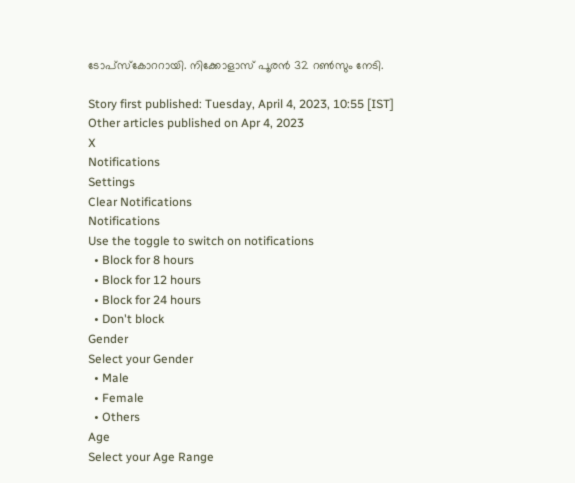ടോപ്‌സ്‌കോററായി. നിക്കോളാസ് പൂരന്‍ 32 റണ്‍സും നേടി.

Story first published: Tuesday, April 4, 2023, 10:55 [IST]
Other articles published on Apr 4, 2023
X
Notifications
Settings
Clear Notifications
Notifications
Use the toggle to switch on notifications
  • Block for 8 hours
  • Block for 12 hours
  • Block for 24 hours
  • Don't block
Gender
Select your Gender
  • Male
  • Female
  • Others
Age
Select your Age Range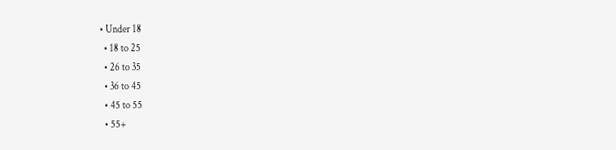• Under 18
  • 18 to 25
  • 26 to 35
  • 36 to 45
  • 45 to 55
  • 55+